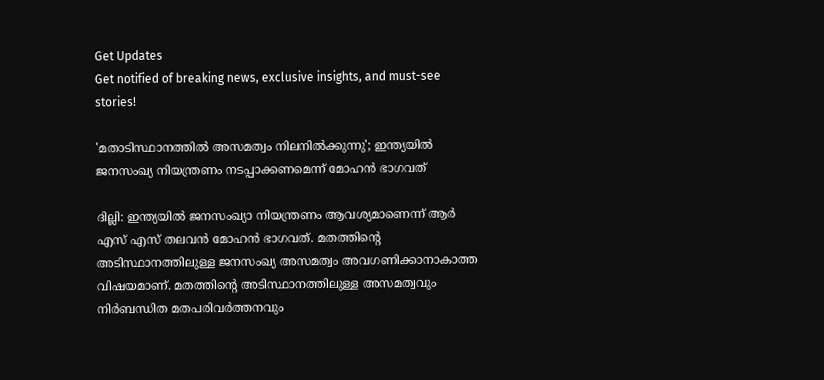Get Updates
Get notified of breaking news, exclusive insights, and must-see stories!

'മതാടിസ്ഥാനത്തിൽ അസമത്വം നിലനിൽക്കുന്നു'; ഇന്ത്യയിൽ ജനസംഖ്യ നിയന്ത്രണം നടപ്പാക്കണമെന്ന് മോഹൻ ഭാഗവത്

ദില്ലി: ഇന്ത്യയിൽ ജനസംഖ്യാ നിയന്ത്രണം ആവശ്യമാണെന്ന് ആർ എസ് എസ് തലവൻ മോഹൻ ഭാഗവത്. മതത്തിന്റെ അടിസ്ഥാനത്തിലുള്ള ജനസംഖ്യ അസമത്വം അവഗണിക്കാനാകാത്ത വിഷയമാണ്. മതത്തിന്റെ അടിസ്ഥാനത്തിലുള്ള അസമത്വവും നിർബന്ധിത മതപരിവർത്തനവും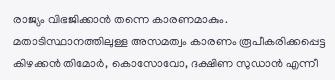രാജ്യം വിഭജിക്കാൻ തന്നെ കാരണമാകും. മതാടിസ്ഥാനത്തിലുള്ള അസമത്വം കാരണം രൂപീകരിക്കപ്പെട്ട കിഴക്കൻ തിമോർ, കൊസോവോ, ദക്ഷിണ സുഡാൻ എന്നീ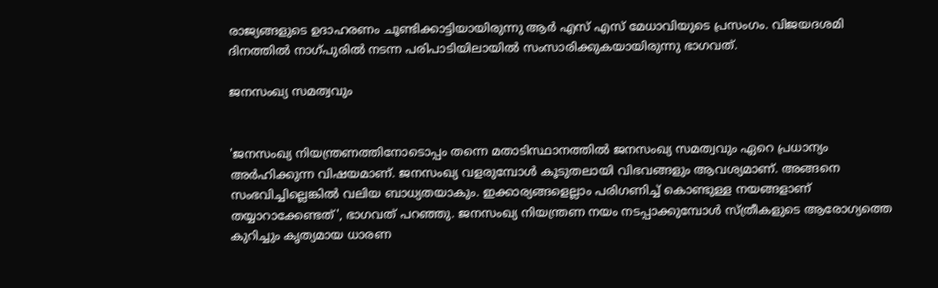രാജ്യങ്ങളുടെ ഉദാഹരണം ചൂണ്ടിക്കാട്ടിയായിരുന്നു ആർ എസ് എസ് മേധാവിയുടെ പ്രസംഗം. വിജയദശമി ദിനത്തില്‍ നാഗ്പുരില്‍ നടന്ന പരിപാടിയിലായിൽ സംസാരിക്കുകയായിരുന്നു ഭാഗവത്.

ജനസംഖ്യ സമത്വവും


'ജനസംഖ്യ നിയന്ത്രണത്തിനോടൊപ്പം തന്നെ മതാടിസ്ഥാനത്തിൽ ജനസംഖ്യ സമത്വവും ഏറെ പ്രധാന്യം അർഹിക്കുന്ന വിഷയമാണ്. ജനസംഖ്യ വളരുമ്പോൾ കൂടുതലായി വിഭവങ്ങളും ആവശ്യമാണ്. അങ്ങനെ സംഭവിച്ചില്ലെങ്കിൽ വലിയ ബാധ്യതയാകും. ഇക്കാര്യങ്ങളെല്ലാം പരിഗണിച്ച് കൊണ്ടുള്ള നയങ്ങളാണ് തയ്യാറാക്കേണ്ടത്', ഭാഗവത് പറഞ്ഞു. ജനസംഖ്യ നിയന്ത്രണ നയം നടപ്പാക്കുമ്പോൾ സ്ത്രീകളുടെ ആരോഗ്യത്തെ കുറിച്ചും കൃത്യമായ ധാരണ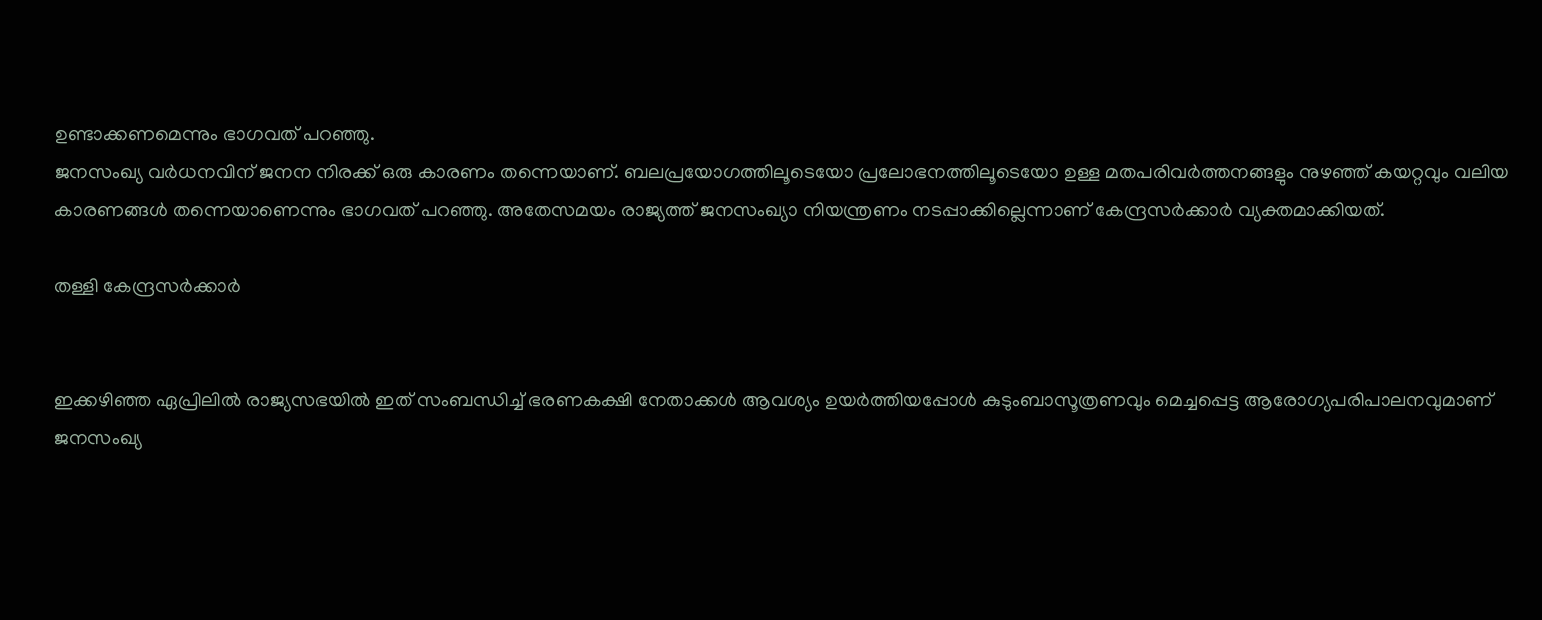ഉണ്ടാക്കണമെന്നും ഭാഗവത് പറഞ്ഞു.
ജനസംഖ്യ വർധനവിന് ജനന നിരക്ക് ഒരു കാരണം തന്നെയാണ്. ബലപ്രയോഗത്തിലൂടെയോ പ്രലോഭനത്തിലൂടെയോ ഉള്ള മതപരിവർത്തനങ്ങളും നുഴഞ്ഞ് കയറ്റവും വലിയ കാരണങ്ങൾ തന്നെയാണെന്നും ഭാഗവത് പറഞ്ഞു. അതേസമയം രാജ്യത്ത് ജനസംഖ്യാ നിയന്ത്രണം നടപ്പാക്കില്ലെന്നാണ് കേന്ദ്രസർക്കാർ വ്യക്തമാക്കിയത്.

തള്ളി കേന്ദ്രസർക്കാർ


ഇക്കഴിഞ്ഞ ഏപ്രിലിൽ രാജ്യസഭയിൽ ഇത് സംബന്ധിച്ച് ഭരണകക്ഷി നേതാക്കൾ ആവശ്യം ഉയർത്തിയപ്പോൾ കുടുംബാസൂത്രണവും മെച്ചപ്പെട്ട ആരോഗ്യപരിപാലനവുമാണ് ജനസംഖ്യ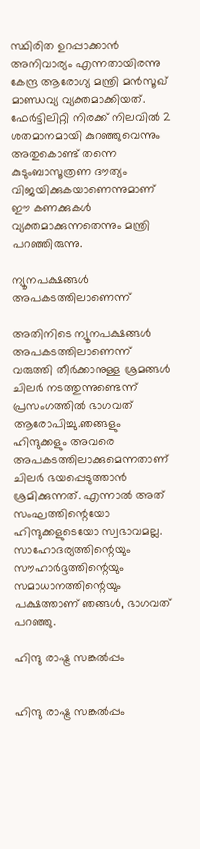സ്ഥിരിത ഉറപ്പാക്കാൻ അനിവാര്യം എന്നതായിരന്നു കേന്ദ്ര ആരോഗ്യ മന്ത്രി മൻസൂഖ് മാണ്ഡവ്യ വ്യക്തമാക്കിയത്. ഫേർട്ടിലിറ്റി നിരക്ക് നിലവിൽ 2 ശതമാനമായി കുറഞ്ഞുവെന്നും അതുകൊണ്ട് തന്നെ കുടുംബാസൂത്രണ ദൗത്യം വിജയിക്കുകയാണെന്നുമാണ് ഈ കണക്കുകൾ വ്യക്തമാക്കുന്നതെന്നും മന്ത്രി പറഞ്ഞിരുന്നു.

ന്യൂനപക്ഷങ്ങൾ അപകടത്തിലാണെന്ന്

അതിനിടെ ന്യൂനപക്ഷങ്ങൾ അപകടത്തിലാണെന്ന് വരുത്തി തീർക്കാനുള്ള ശ്രമങ്ങൾ ചിലർ നടത്തുന്നുണ്ടെന്ന് പ്രസംഗത്തിൽ ഭാഗവത് ആരോപിച്ചു.ഞങ്ങളും ഹിന്ദുക്കളും അവരെ അപകടത്തിലാക്കുമെന്നതാണ് ചിലർ ഭയപ്പെടുത്താൻ ശ്രമിക്കുന്നത്. എന്നാൽ അത് സംഘത്തിന്റെയോ ഹിന്ദുക്കളുടെയോ സ്വഭാവമല്ല. സാഹോദര്യത്തിന്റെയും സൗഹാർദ്ദത്തിന്റെയും സമാധാനത്തിന്റെയും പക്ഷത്താണ് ഞങ്ങൾ, ഭാഗവത് പറഞ്ഞു.

ഹിന്ദു രാഷ്ട്ര സങ്കൽപ്പം


ഹിന്ദു രാഷ്ട്ര സങ്കൽപ്പം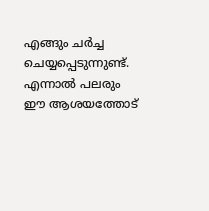എങ്ങും ചർച്ച ചെയ്യപ്പെടുന്നുണ്ട്. എന്നാൽ പലരും ഈ ആശയത്തോട്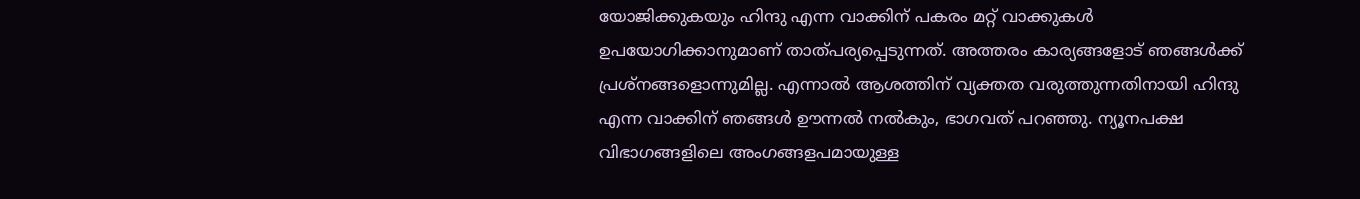യോജിക്കുകയും ഹിന്ദു എന്ന വാക്കിന് പകരം മറ്റ് വാക്കുകൾ ഉപയോഗിക്കാനുമാണ് താത്പര്യപ്പെടുന്നത്. അത്തരം കാര്യങ്ങളോട് ഞങ്ങൾക്ക് പ്രശ്നങ്ങളൊന്നുമില്ല. എന്നാൽ ആശത്തിന് വ്യക്തത വരുത്തുന്നതിനായി ഹിന്ദു എന്ന വാക്കിന് ഞങ്ങൾ ഊന്നൽ നൽകും, ഭാഗവത് പറഞ്ഞു. ന്യൂനപക്ഷ വിഭാഗങ്ങളിലെ അംഗങ്ങളപമായുള്ള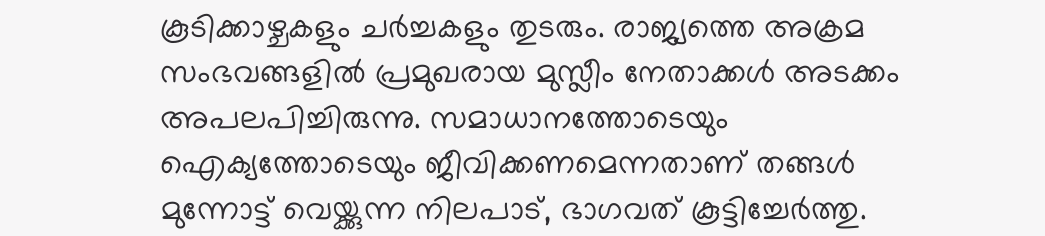കൂടിക്കാഴ്ചകളും ചർച്ചകളും തുടരും. രാജ്യത്തെ അക്രമ സംഭവങ്ങളിൽ പ്രമുഖരായ മുസ്ലീം നേതാക്കൾ അടക്കം അപലപിച്ചിരുന്നു. സമാധാനത്തോടെയും ഐക്യത്തോടെയും ജീവിക്കണമെന്നതാണ് തങ്ങൾ മുന്നോട്ട് വെയ്ക്കുന്ന നിലപാട്, ഭാഗവത് കൂട്ടിച്ചേർത്തു.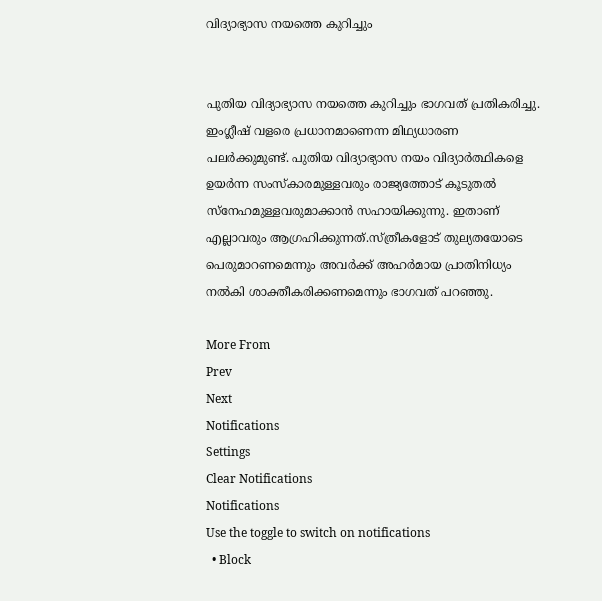വിദ്യാഭ്യാസ നയത്തെ കുറിച്ചും


പുതിയ വിദ്യാഭ്യാസ നയത്തെ കുറിച്ചും ഭാഗവത് പ്രതികരിച്ചു. ഇംഗ്ലീഷ് വളരെ പ്രധാനമാണെന്ന മിഥ്യധാരണ പലർക്കുമുണ്ട്. പുതിയ വിദ്യാഭ്യാസ നയം വിദ്യാർത്ഥികളെ ഉയർന്ന സംസ്കാരമുള്ളവരും രാജ്യത്തോട് കൂടുതൽ സ്നേഹമുള്ളവരുമാക്കാൻ സഹായിക്കുന്നു. ഇതാണ് എല്ലാവരും ആഗ്രഹിക്കുന്നത്.സ്ത്രീകളോട് തുല്യതയോടെ പെരുമാറണമെന്നും അവർക്ക് അഹർമായ പ്രാതിനിധ്യം നൽകി ശാക്തീകരിക്കണമെന്നും ഭാഗവത് പറഞ്ഞു.

More From
Prev
Next
Notifications
Settings
Clear Notifications
Notifications
Use the toggle to switch on notifications
  • Block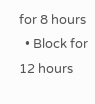for 8 hours
  • Block for 12 hours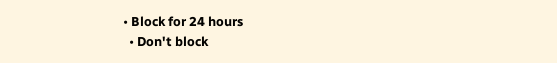• Block for 24 hours
  • Don't block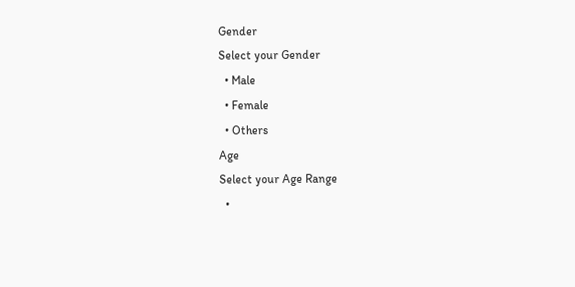Gender
Select your Gender
  • Male
  • Female
  • Others
Age
Select your Age Range
  •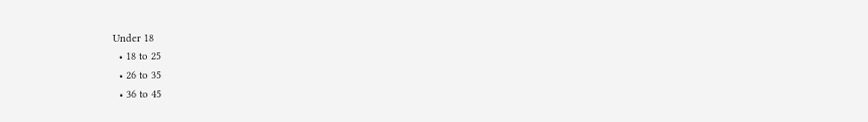Under 18
  • 18 to 25
  • 26 to 35
  • 36 to 45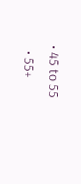• 45 to 55
  • 55+